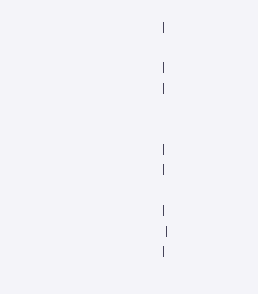|

|
|


|
|

|
 |
|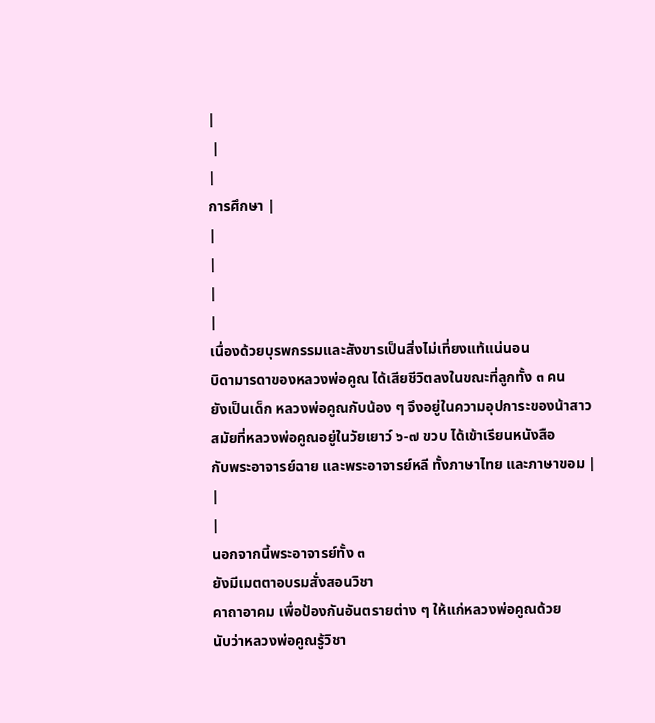|
 |
|
การศึกษา |
|
|
|
|
เนื่องด้วยบุรพกรรมและสังขารเป็นสิ่งไม่เที่ยงแท้แน่นอน
บิดามารดาของหลวงพ่อคูณ ได้เสียชีวิตลงในขณะที่ลูกทั้ง ๓ คน
ยังเป็นเด็ก หลวงพ่อคูณกับน้อง ๆ จึงอยู่ในความอุปการะของน้าสาว
สมัยที่หลวงพ่อคูณอยู่ในวัยเยาว์ ๖-๗ ขวบ ได้เข้าเรียนหนังสือ
กับพระอาจารย์ฉาย และพระอาจารย์หลี ทั้งภาษาไทย และภาษาขอม |
|
|
นอกจากนี้พระอาจารย์ทั้ง ๓
ยังมีเมตตาอบรมสั่งสอนวิชา
คาถาอาคม เพื่อป้องกันอันตรายต่าง ๆ ให้แก่หลวงพ่อคูณด้วย
นับว่าหลวงพ่อคูณรู้วิชา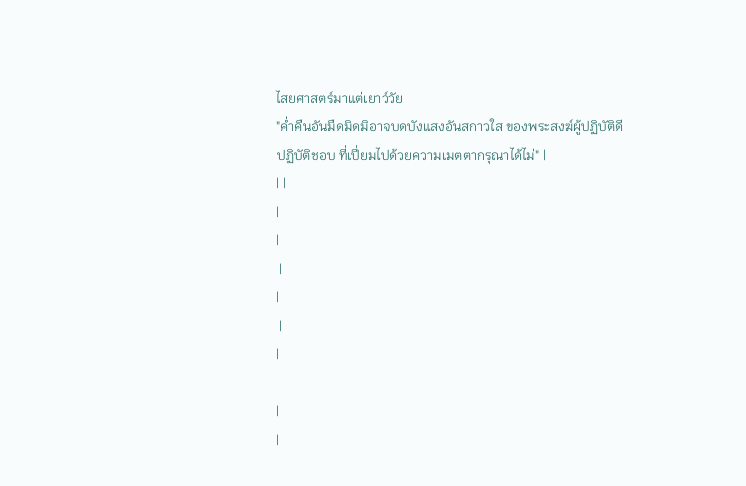ไสยศาสตร์มาแต่เยาว์วัย
"ค่ำคืนอันมืดมิดมิอาจบดบังแสงอันสกาวใส ของพระสงฆ์ผู้ปฏิบัติดี
ปฏิบัติชอบ ที่เปี่ยมไปด้วยความเมตตากรุณาได้ไม่" |
| |
|
|
 |
|
 |
|

|
|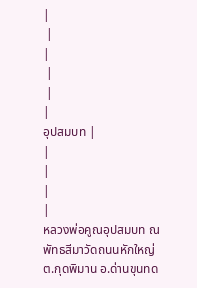|
 |
|
 |
 |
|
อุปสมบท |
|
|
|
|
หลวงพ่อคูณอุปสมบท ณ พัทธสีมาวัดถนนหักใหญ่ ต.กุดพิมาน อ.ด่านขุนทด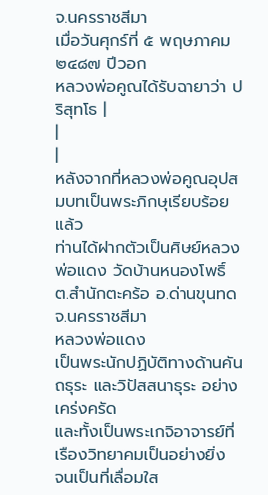จ.นครราชสีมา
เมื่อวันศุกร์ที่ ๕ พฤษภาคม ๒๔๘๗ ปีวอก
หลวงพ่อคูณได้รับฉายาว่า ปริสุทโธ |
|
|
หลังจากที่หลวงพ่อคูณอุปสมบทเป็นพระภิกษุเรียบร้อยแล้ว
ท่านได้ฝากตัวเป็นศิษย์หลวงพ่อแดง วัดบ้านหนองโพธิ์
ต.สำนักตะคร้อ อ.ด่านขุนทด จ.นครราชสีมา
หลวงพ่อแดง
เป็นพระนักปฏิบัติทางด้านคันถธุระ และวิปัสสนาธุระ อย่างเคร่งครัด
และทั้งเป็นพระเกจิอาจารย์ที่เรืองวิทยาคมเป็นอย่างยิ่ง
จนเป็นที่เลื่อมใส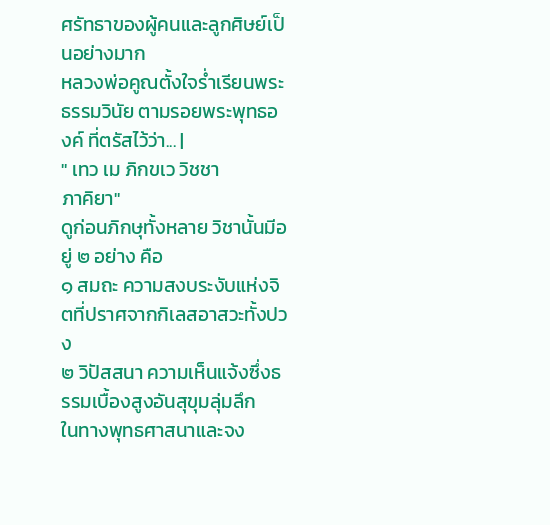ศรัทธาของผู้คนและลูกศิษย์เป็นอย่างมาก
หลวงพ่อคูณตั้งใจร่ำเรียนพระธรรมวินัย ตามรอยพระพุทธองค์ ที่ตรัสไว้ว่า... |
" เทว เม ภิกขเว วิชชา
ภาคิยา"
ดูก่อนภิกษุทั้งหลาย วิชานั้นมีอยู่ ๒ อย่าง คือ
๑ สมถะ ความสงบระงับแห่งจิตที่ปราศจากกิเลสอาสวะทั้งปวง
๒ วิปัสสนา ความเห็นแจ้งซึ่งธรรมเบื้องสูงอันสุขุมลุ่มลึก
ในทางพุทธศาสนาและจง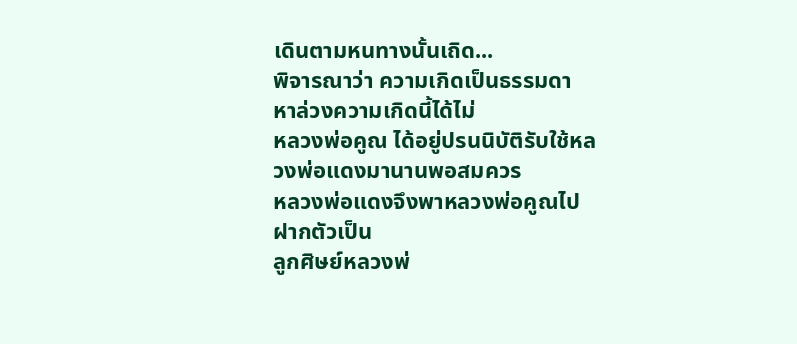เดินตามหนทางนั้นเถิด...
พิจารณาว่า ความเกิดเป็นธรรมดา หาล่วงความเกิดนี้ได้ไม่
หลวงพ่อคูณ ได้อยู่ปรนนิบัติรับใช้หลวงพ่อแดงมานานพอสมควร
หลวงพ่อแดงจึงพาหลวงพ่อคูณไปฝากตัวเป็น
ลูกศิษย์หลวงพ่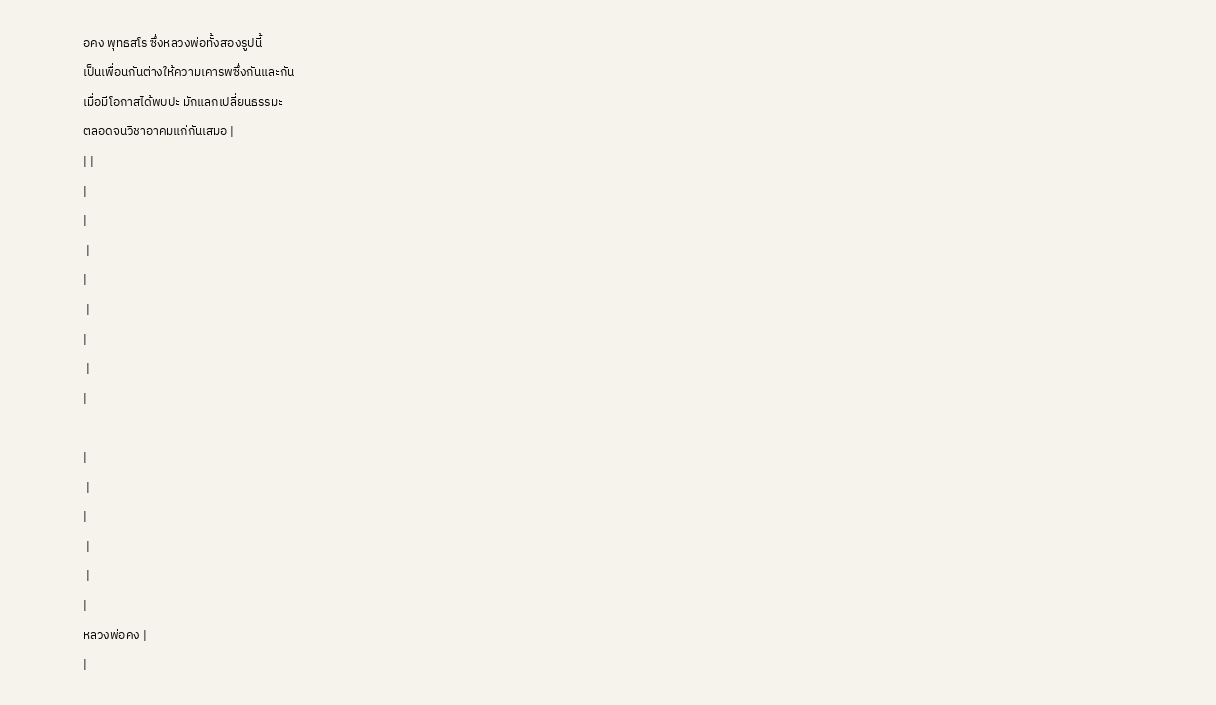อคง พุทธสโร ซึ่งหลวงพ่อทั้งสองรูปนี้
เป็นเพื่อนกันต่างให้ความเคารพซึ่งกันและกัน
เมื่อมีโอกาสได้พบปะ มักแลกเปลี่ยนธรรมะ
ตลอดจนวิชาอาคมแก่กันเสมอ |
| |
|
|
 |
|
 |
|
 |
|

|
 |
|
 |
 |
|
หลวงพ่อคง |
|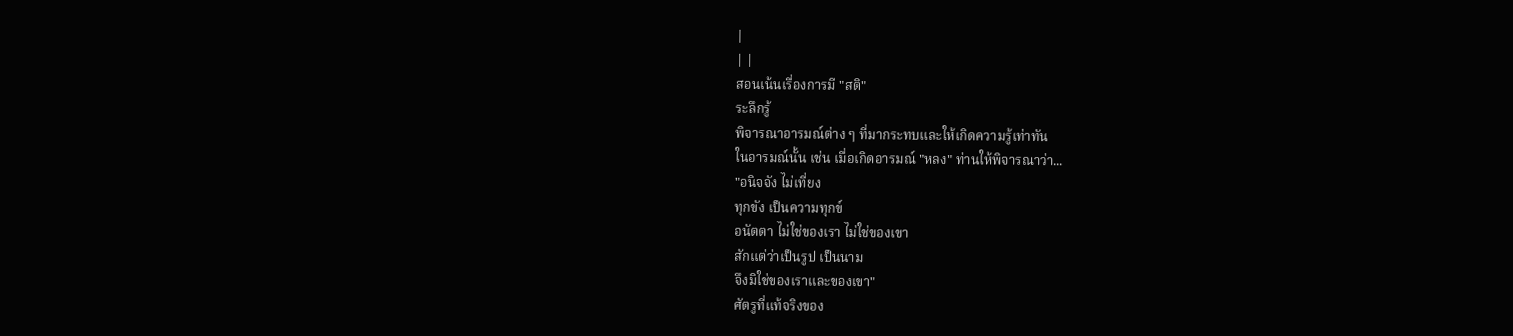|
| |
สอนเน้นเรื่องการมี "สติ"
ระลึกรู้
พิจารณาอารมณ์ต่าง ๆ ที่มากระทบและให้เกิดความรู้เท่าทัน
ในอารมณ์นั้น เช่น เมื่อเกิดอารมณ์ "หลง" ท่านให้พิจารณาว่า...
"อนิจจัง ไม่เที่ยง
ทุกขัง เป็นความทุกข์
อนัตตา ไม่ใช่ของเรา ไม่ใช่ของเขา
สักแต่ว่าเป็นรูป เป็นนาม
จึงมิใช่ของเราและของเขา"
ศัตรูที่แท้จริงของ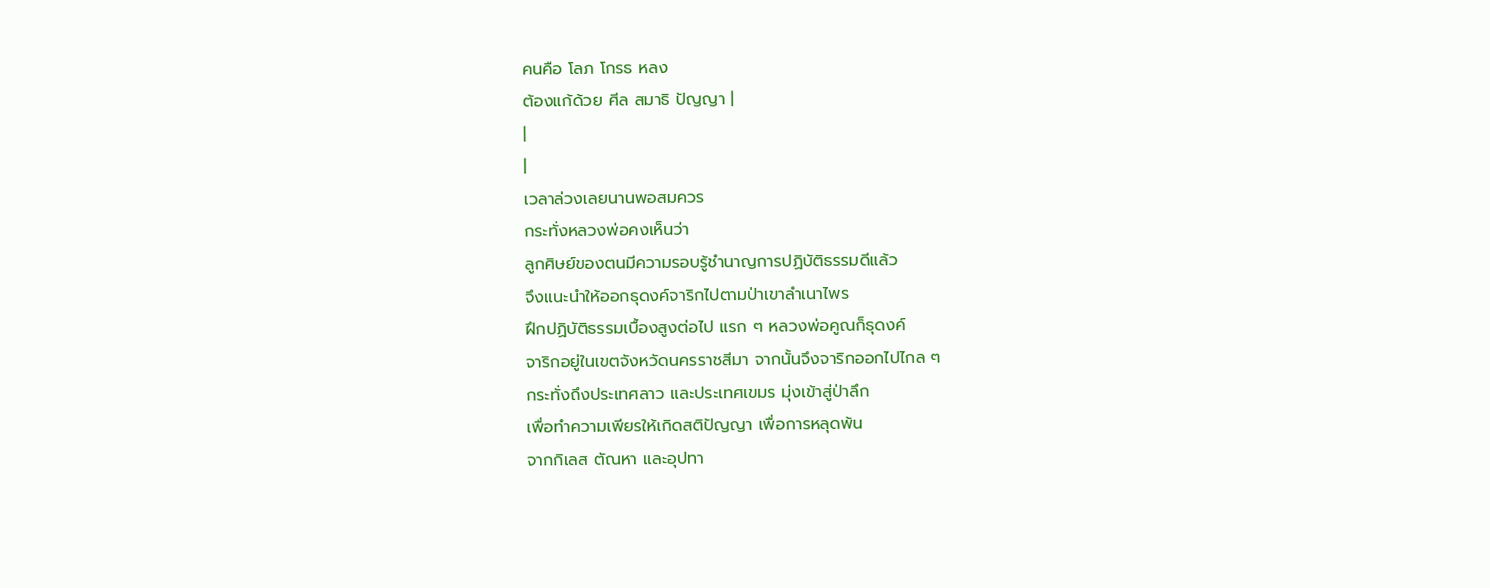คนคือ โลภ โกรธ หลง
ต้องแก้ด้วย ศีล สมาธิ ปัญญา |
|
|
เวลาล่วงเลยนานพอสมควร
กระทั่งหลวงพ่อคงเห็นว่า
ลูกศิษย์ของตนมีความรอบรู้ชำนาญการปฏิบัติธรรมดีแล้ว
จึงแนะนำให้ออกธุดงค์จาริกไปตามป่าเขาลำเนาไพร
ฝึกปฏิบัติธรรมเบื้องสูงต่อไป แรก ๆ หลวงพ่อคูณก็ธุดงค์
จาริกอยู่ในเขตจังหวัดนครราชสีมา จากนั้นจึงจาริกออกไปไกล ๆ
กระทั่งถึงประเทศลาว และประเทศเขมร มุ่งเข้าสู่ป่าลึก
เพื่อทำความเพียรให้เกิดสติปัญญา เพื่อการหลุดพ้น
จากกิเลส ตัณหา และอุปทา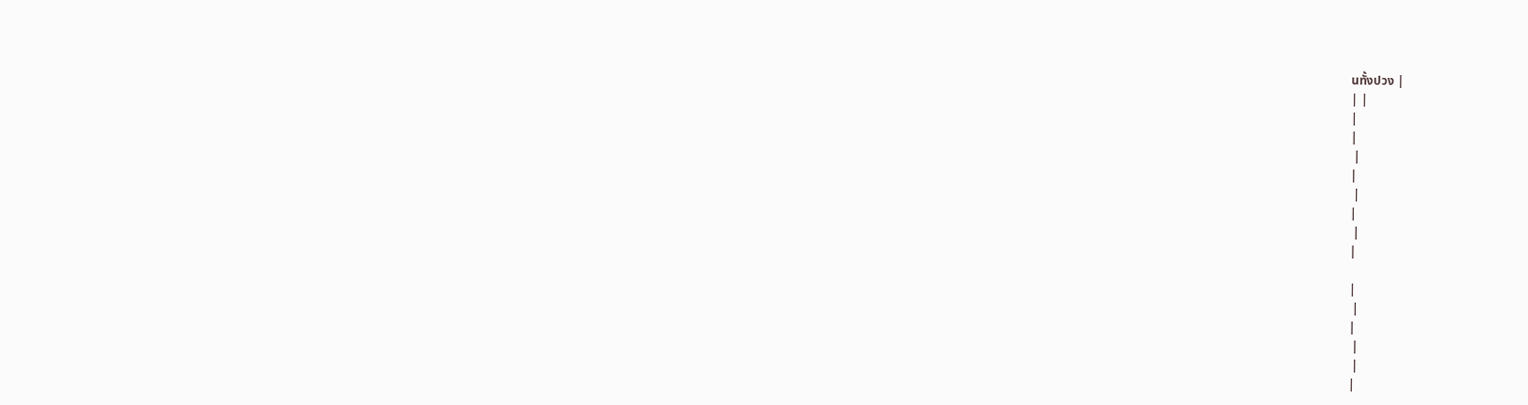นทั้งปวง |
| |
|
|
 |
|
 |
|
 |
|

|
 |
|
 |
 |
|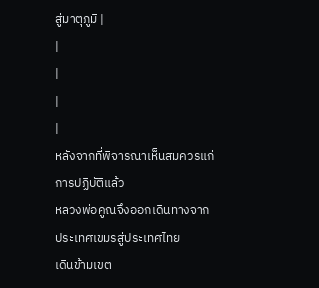สู่มาตุภูมิ |
|
|
|
|
หลังจากที่พิจารณาเห็นสมควรแก่การปฏิบัติแล้ว
หลวงพ่อคูณจึงออกเดินทางจากประเทศเขมรสู่ประเทศไทย
เดินข้ามเขต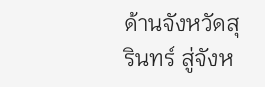ด้านจังหวัดสุรินทร์ สู่จังห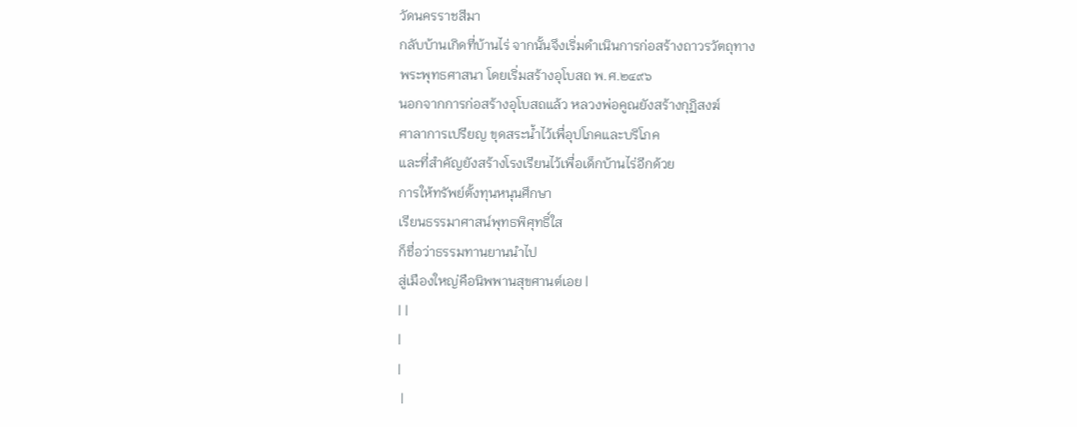วัดนครราชสีมา
กลับบ้านเกิดที่บ้านไร่ จากนั้นจึงเริ่มดำเนินการก่อสร้างถาวรวัตถุทาง
พระพุทธศาสนา โดยเริ่มสร้างอุโบสถ พ.ศ.๒๔๙๖
นอกจากการก่อสร้างอุโบสถแล้ว หลวงพ่อคูณยังสร้างกุฏิสงฆ์
ศาลาการเปรียญ ขุดสระน้ำไว้เพื่อุปโภคและบริโภค
และที่สำคัญยังสร้างโรงเรียนไว้เพื่อเด็กบ้านไร่อีกด้วย
การให้ทรัพย์ตั้งทุนหนุนศึกษา
เรียนธรรมาศาสน์พุทธพิศุทธิ์ใส
ก็ชื่อว่าธรรมทานยานนำไป
สู่เมืองใหญ่คือนิพพานสุขศานต์เอย |
| |
|
|
 |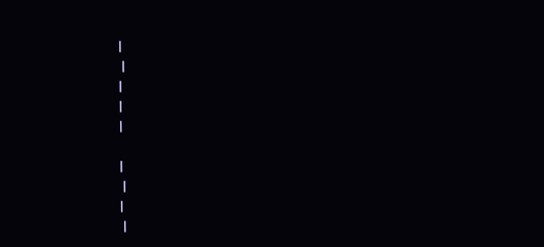|
 |
|
|
|

|
 |
|
 |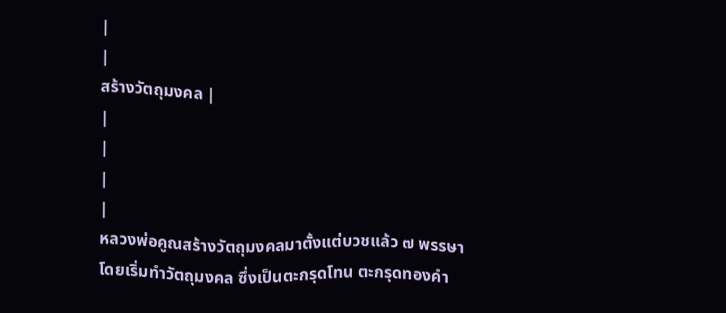|
|
สร้างวัตถุมงคล |
|
|
|
|
หลวงพ่อคูณสร้างวัตถุมงคลมาตั้งแต่บวชแล้ว ๗ พรรษา
โดยเริ่มทำวัตถุมงคล ซึ่งเป็นตะกรุดโทน ตะกรุดทองคำ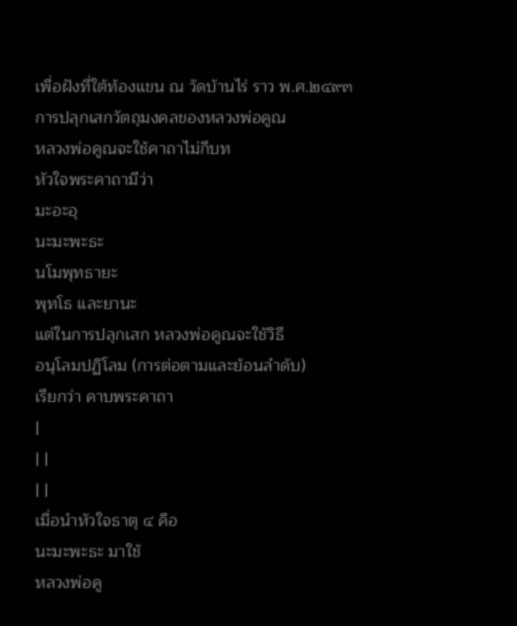เพื่อฝังที่ใต้ท้องแขน ณ วัดบ้านไร่ ราว พ.ศ.๒๔๙๓
การปลุกเสกวัตถุมงคลของหลวงพ่อคูณ
หลวงพ่อคูณจะใช้คาถาไม่กีบท
หัวใจพระคาถามีว่า
มะอะอุ
นะมะพะธะ
นโมพุทธายะ
พุทโธ และยานะ
แต่ในการปลุกเสก หลวงพ่อคูณจะใช้วิธี
อนุโลมปฏิโลม (การต่อตามและย้อนลำดับ)
เรียกว่า คาบพระคาถา
|
| |
| |
เมื่อนำหัวใจธาตุ ๔ คือ
นะมะพะธะ มาใช้
หลวงพ่อคู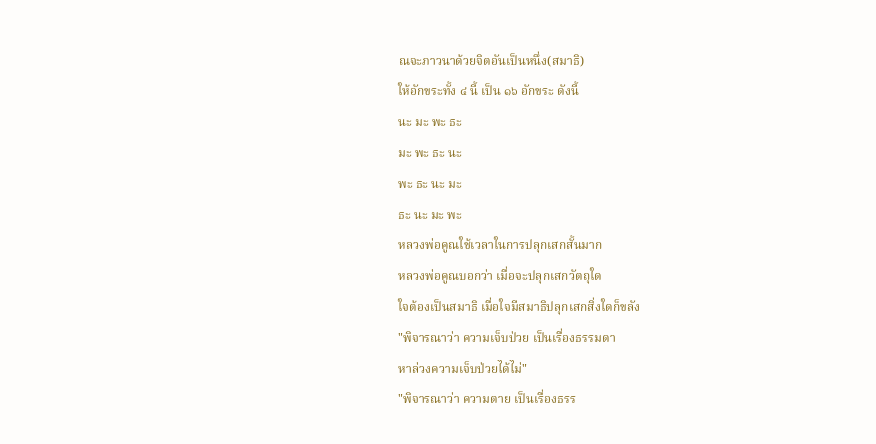ณจะภาวนาด้วยจิตอันเป็นหนึ่ง(สมาธิ)
ให้อักขระทั้ง ๔ นี้ เป็น ๑๖ อักขระ ดังนี้
นะ มะ พะ ธะ
มะ พะ ธะ นะ
พะ ธะ นะ มะ
ธะ นะ มะ พะ
หลวงพ่อคูณใช้เวลาในการปลุกเสกสั้นมาก
หลวงพ่อคูณบอกว่า เมื่อจะปลุกเสกวัตถุใด
ใจต้องเป็นสมาธิ เมื่อใจมีสมาธิปลุกเสกสิ่งใดก็ขลัง
"พิจารณาว่า ความเจ็บป่วย เป็นเรื่องธรรมดา
หาล่วงความเจ็บป่วยได้ไม่"
"พิจารณาว่า ความตาย เป็นเรื่องธรร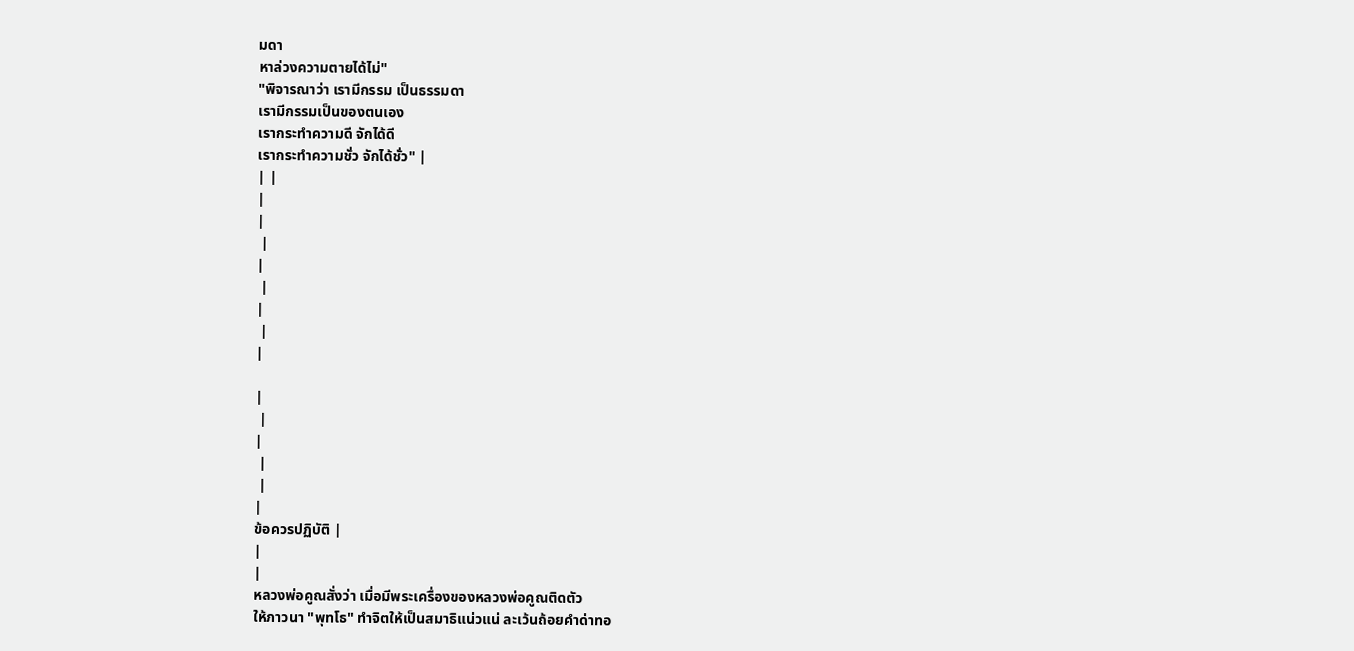มดา
หาล่วงความตายได้ไม่"
"พิจารณาว่า เรามีกรรม เป็นธรรมดา
เรามีกรรมเป็นของตนเอง
เรากระทำความดี จักได้ดี
เรากระทำความชั่ว จักได้ชั่ว" |
| |
|
|
 |
|
 |
|
 |
|

|
 |
|
 |
 |
|
ข้อควรปฏิบัติ |
|
|
หลวงพ่อคูณสั่งว่า เมื่อมีพระเครื่องของหลวงพ่อคูณติดตัว
ให้ภาวนา "พุทโธ" ทำจิตให้เป็นสมาธิแน่วแน่ ละเว้นถ้อยคำด่าทอ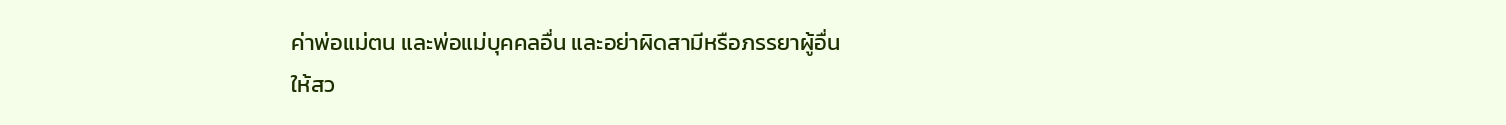ค่าพ่อแม่ตน และพ่อแม่บุคคลอื่น และอย่าผิดสามีหรือภรรยาผู้อื่น
ให้สว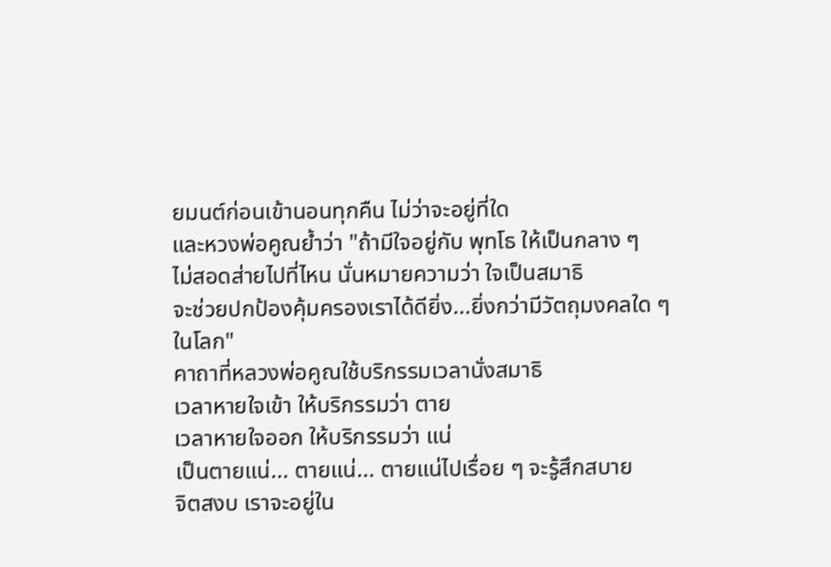ยมนต์ก่อนเข้านอนทุกคืน ไม่ว่าจะอยู่ที่ใด
และหวงพ่อคูณย้ำว่า "ถ้ามีใจอยู่กับ พุทโธ ให้เป็นกลาง ๆ
ไม่สอดส่ายไปที่ไหน นั่นหมายความว่า ใจเป็นสมาธิ
จะช่วยปกป้องคุ้มครองเราได้ดียิ่ง...ยิ่งกว่ามีวัตถุมงคลใด ๆ ในโลก"
คาถาที่หลวงพ่อคูณใช้บริกรรมเวลานั่งสมาธิ
เวลาหายใจเข้า ให้บริกรรมว่า ตาย
เวลาหายใจออก ให้บริกรรมว่า แน่
เป็นตายแน่... ตายแน่... ตายแน่ไปเรื่อย ๆ จะรู้สึกสบาย
จิตสงบ เราจะอยู่ใน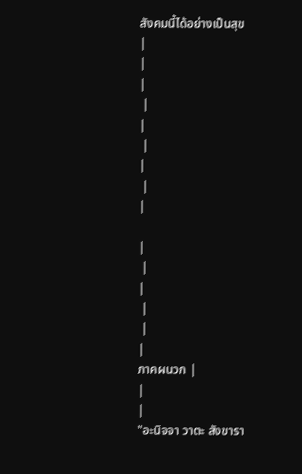สังคมนี้ได้อย่างเป็นสุข
|
|
|
 |
|
 |
|
 |
|

|
 |
|
 |
 |
|
ภาคผนวก |
|
|
"อะนิจจา วาตะ สังขารา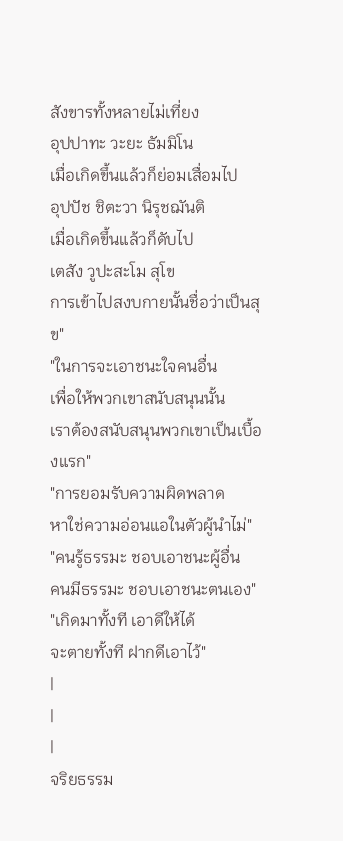สังขารทั้งหลายไม่เที่ยง
อุปปาทะ วะยะ ธัมมิโน
เมื่อเกิดขึ้นแล้วก็ย่อมเสื่อมไป
อุปปัช ชิตะวา นิรุชฌันติ
เมื่อเกิดขึ้นแล้วก็ดับไป
เตสัง วูปะสะโม สุโข
การเข้าไปสงบกายนั้นชื่อว่าเป็นสุข"
"ในการจะเอาชนะใจคนอื่น
เพื่อให้พวกเขาสนับสนุนนั้น
เราต้องสนับสนุนพวกเขาเป็นเบื้องแรก"
"การยอมรับความผิดพลาด
หาใช่ความอ่อนแอในตัวผู้นำไม่"
"คนรู้ธรรมะ ชอบเอาชนะผู้อื่น
คนมีธรรมะ ชอบเอาชนะตนเอง"
"เกิดมาทั้งที เอาดีให้ได้
จะตายทั้งที ฝากดีเอาไว้"
|
|
|
จริยธรรม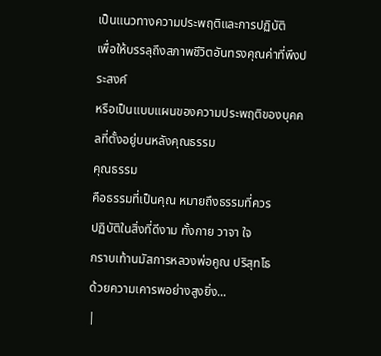เป็นแนวทางความประพฤติและการปฏิบัติ
เพื่อให้บรรลุถึงสภาพชีวิตอันทรงคุณค่าที่พึงประสงค์
หรือเป็นแบบแผนของความประพฤติของบุคคลที่ตั้งอยู่บนหลังคุณธรรม
คุณธรรม
คือธรรมที่เป็นคุณ หมายถึงธรรมที่ควร
ปฏิบัติในสิ่งที่ดีงาม ทั้งกาย วาจา ใจ
กราบเท้านมัสการหลวงพ่อคูณ ปริสุทโธ
ด้วยความเคารพอย่างสูงยิ่ง...
|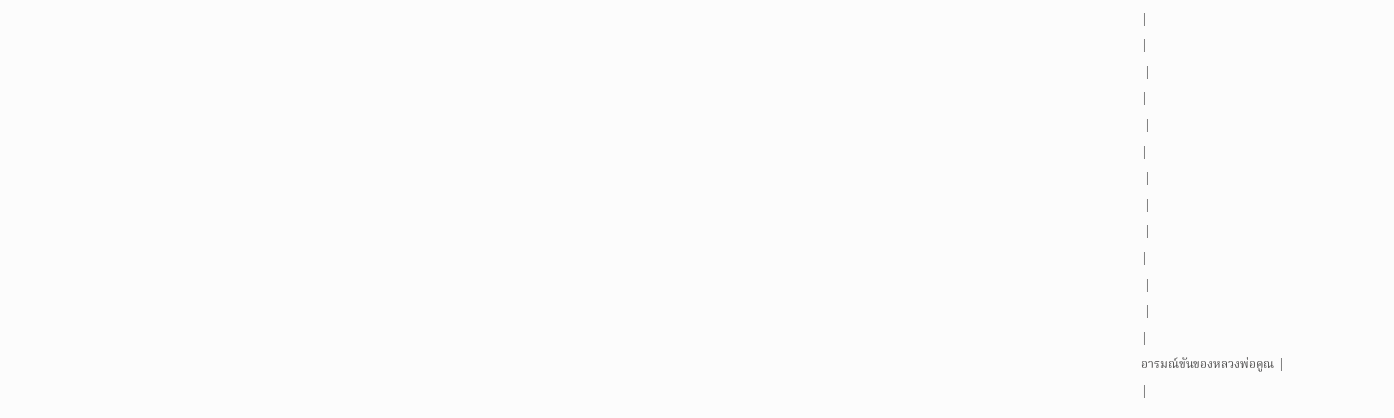|
|
 |
|
 |
|
 |
 |
 |
|
 |
 |
|
อารมณ์ขันของหลวงพ่อคูณ |
|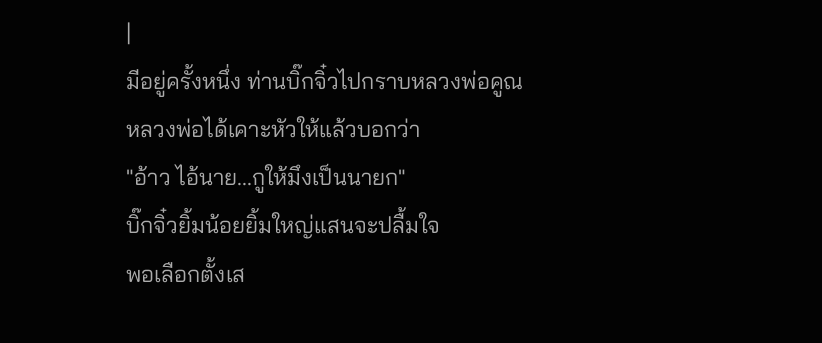|
มีอยู่ครั้งหนึ่ง ท่านบิ๊กจิ๋วไปกราบหลวงพ่อคูณ
หลวงพ่อได้เคาะหัวให้แล้วบอกว่า
"อ้าว ไอ้นาย...กูให้มึงเป็นนายก"
บิ๊กจิ๋วยิ้มน้อยยิ้มใหญ่แสนจะปลื้มใจ
พอเลือกตั้งเส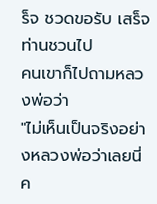ร็จ ชวดขอรับ เสร็จท่านชวนไป
คนเขาก็ไปถามหลวงพ่อว่า
"ไม่เห็นเป็นจริงอย่างหลวงพ่อว่าเลยนี่ค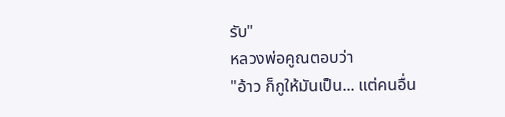รับ"
หลวงพ่อคูณตอบว่า
"อ้าว ก็กูให้มันเป็น... แต่คนอื่น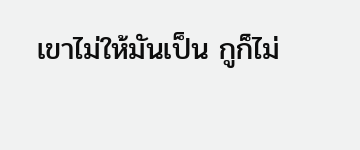เขาไม่ให้มันเป็น กูก็ไม่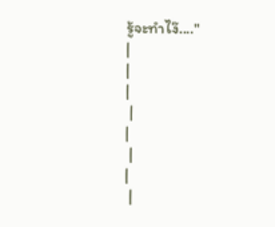รู้จะทำไง๊...."
|
|
|
 |
|
 |
|
 |